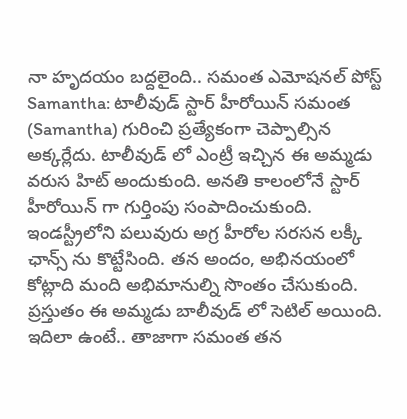నా హృదయం బద్దలైంది.. సమంత ఎమోషనల్ పోస్ట్
Samantha: టాలీవుడ్ స్టార్ హీరోయిన్ సమంత (Samantha) గురించి ప్రత్యేకంగా చెప్పాల్సిన అక్కర్లేదు. టాలీవుడ్ లో ఎంట్రీ ఇచ్చిన ఈ అమ్మడు వరుస హిట్ అందుకుంది. అనతి కాలంలోనే స్టార్ హీరోయిన్ గా గుర్తింపు సంపాదించుకుంది. ఇండస్ట్రీలోని పలువురు అగ్ర హీరోల సరసన లక్కీ ఛాన్స్ ను కొట్టేసింది. తన అందం, అభినయంలో కోట్లాది మంది అభిమానుల్ని సొంతం చేసుకుంది. ప్రస్తుతం ఈ అమ్మడు బాలీవుడ్ లో సెటిల్ అయింది. ఇదిలా ఉంటే.. తాజాగా సమంత తన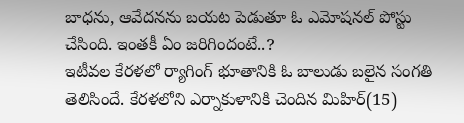బాధను, ఆవేదనను బయట పెడుతూ ఓ ఎమోషనల్ పోస్టు చేసింది. ఇంతకీ ఏం జరిగిందంటే..?
ఇటీవల కేరళలో ర్యాగింగ్ భూతానికి ఓ బాలుడు బలైన సంగతి తెలిసిందే. కేరళలోని ఎర్నాకుళానికి చెందిన మిహిర్(15)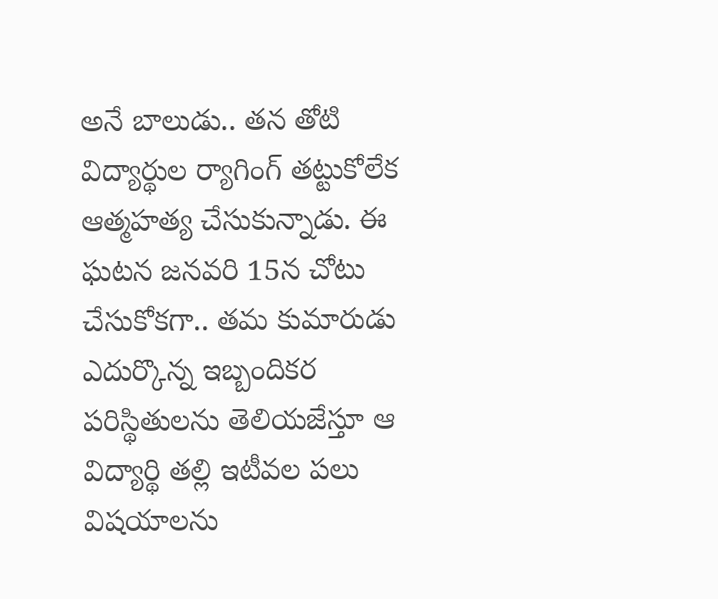అనే బాలుడు.. తన తోటి విద్యార్థుల ర్యాగింగ్ తట్టుకోలేక ఆత్మహత్య చేసుకున్నాడు. ఈ ఘటన జనవరి 15న చోటు చేసుకోకగా.. తమ కుమారుడు ఎదుర్కొన్న ఇబ్బందికర పరిస్థితులను తెలియజేస్తూ ఆ విద్యార్థి తల్లి ఇటీవల పలు విషయాలను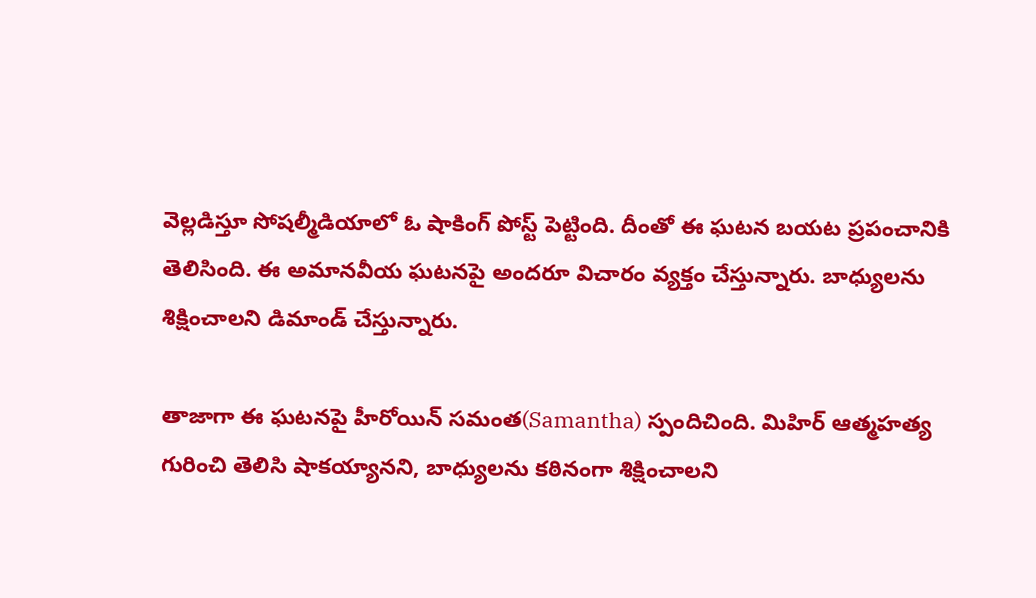వెల్లడిస్తూ సోషల్మీడియాలో ఓ షాకింగ్ పోస్ట్ పెట్టింది. దీంతో ఈ ఘటన బయట ప్రపంచానికి తెలిసింది. ఈ అమానవీయ ఘటనపై అందరూ విచారం వ్యక్తం చేస్తున్నారు. బాధ్యులను శిక్షించాలని డిమాండ్ చేస్తున్నారు.

తాజాగా ఈ ఘటనపై హీరోయిన్ సమంత(Samantha) స్పందిచింది. మిహిర్ ఆత్మహత్య గురించి తెలిసి షాకయ్యానని, బాధ్యులను కఠినంగా శిక్షించాలని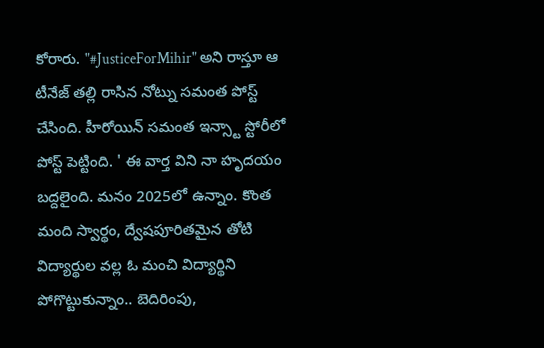కోరారు. "#JusticeForMihir" అని రాస్తూ ఆ టీనేజ్ తల్లి రాసిన నోట్ను సమంత పోస్ట్ చేసింది. హీరోయిన్ సమంత ఇన్స్టా స్టోరీలో పోస్ట్ పెట్టింది. ' ఈ వార్త విని నా హృదయం బద్దలైంది. మనం 2025లో ఉన్నాం. కొంత మంది స్వార్థం, ద్వేషపూరితమైన తోటి విద్యార్థుల వల్ల ఓ మంచి విద్యార్థిని పోగొట్టుకున్నాం.. బెదిరింపు,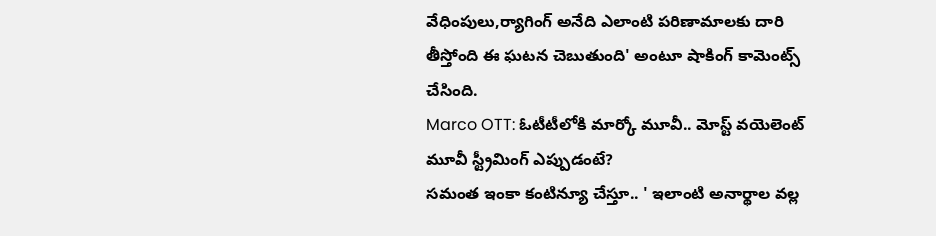వేధింపులు,ర్యాగింగ్ అనేది ఎలాంటి పరిణామాలకు దారి తీస్తోంది ఈ ఘటన చెబుతుంది' అంటూ షాకింగ్ కామెంట్స్ చేసింది.
Marco OTT: ఓటీటీలోకి మార్కో మూవీ.. మోస్ట్ వయెలెంట్ మూవీ స్ట్రీమింగ్ ఎప్పుడంటే?
సమంత ఇంకా కంటిన్యూ చేస్తూ.. ' ఇలాంటి అనార్థాల వల్ల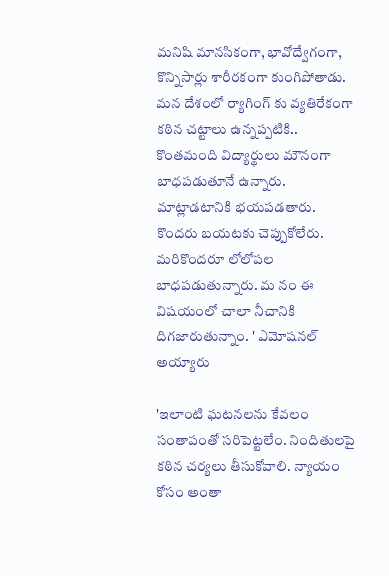మనిషి మానసికంగా, భావోద్వేగంగా, కొన్నిసార్లు శారీరకంగా కుంగిపోతాడు. మన దేశంలో ర్యాగింగ్ కు వ్యతిరేకంగా కఠిన చట్టాలు ఉన్నప్పటికి.. కొంతమంది విద్యార్థులు మౌనంగా బాధపడుతూనే ఉన్నారు. మాట్లాడటానికి భయపడతారు. కొందరు బయటకు చెప్పుకోలేరు. మరికొందరూ లోలోపల బాధపడుతున్నారు. మ నం ఈ విషయంలో చాలా నీచానికి దిగజారుతున్నాం. ' ఎమోషనల్ అయ్యారు

'ఇలాంటి ఘటనలను కేవలం సంతాపంతో సరిపెట్టలేం. నిందితులపై కఠిన చర్యలు తీసుకోవాలి. న్యాయం కోసం అంతా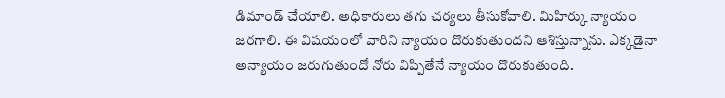డిమాండ్ చేయాలి. అధికారులు తగు చర్యలు తీసుకోవాలి. మిహిర్కు న్యాయం జరగాలి. ఈ విషయంలో వారిని న్యాయం దొరుకుతుందని ఆశిస్తున్నాను. ఎక్కడైనా అన్యాయం జరుగుతుందో నోరు విప్పితేనే న్యాయం దొరుకుతుంది.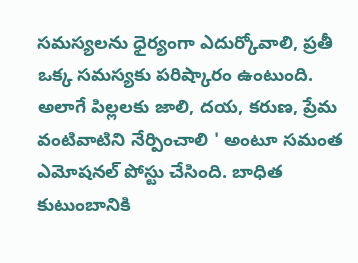సమస్యలను ధైర్యంగా ఎదుర్కోవాలి, ప్రతీ ఒక్క సమస్యకు పరిష్కారం ఉంటుంది. అలాగే పిల్లలకు జాలి, దయ, కరుణ, ప్రేమ వంటివాటిని నేర్పించాలి ' అంటూ సమంత ఎమోషనల్ పోస్టు చేసింది. బాధిత కుటుంబానికి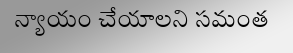న్యాయం చేయాలని సమంత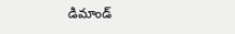డిమాండ్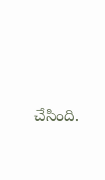చేసింది.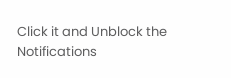Click it and Unblock the Notifications